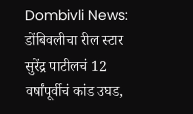Dombivli News: डोंबिवलीचा रील स्टार सुरेंद्र पाटीलचं 12 वर्षांपूर्वीचं कांड उघड,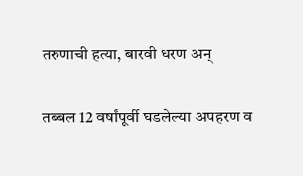तरुणाची हत्या, बारवी धरण अन्

तब्बल 12 वर्षांपूर्वी घडलेल्या अपहरण व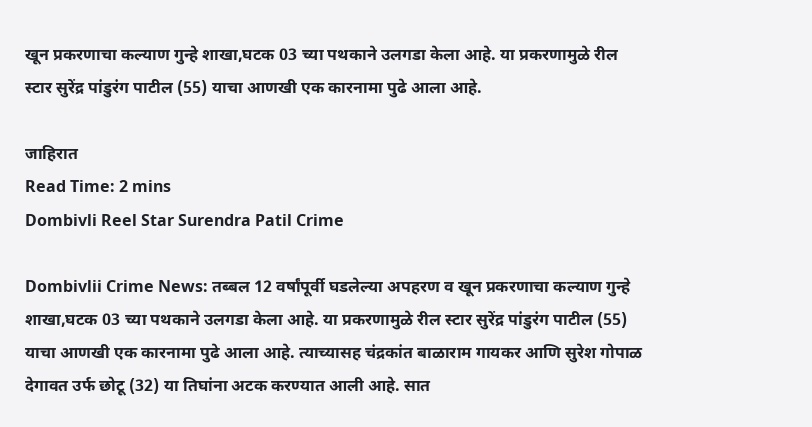खून प्रकरणाचा कल्याण गुन्हे शाखा,घटक 03 च्या पथकाने उलगडा केला आहे. या प्रकरणामुळे रील स्टार सुरेंद्र पांडुरंग पाटील (55) याचा आणखी एक कारनामा पुढे आला आहे.

जाहिरात
Read Time: 2 mins
Dombivli Reel Star Surendra Patil Crime

Dombivlii Crime News: तब्बल 12 वर्षांपूर्वी घडलेल्या अपहरण व खून प्रकरणाचा कल्याण गुन्हे शाखा,घटक 03 च्या पथकाने उलगडा केला आहे. या प्रकरणामुळे रील स्टार सुरेंद्र पांडुरंग पाटील (55) याचा आणखी एक कारनामा पुढे आला आहे. त्याच्यासह चंद्रकांत बाळाराम गायकर आणि सुरेश गोपाळ देगावत उर्फ छोटू (32) या तिघांना अटक करण्यात आली आहे. सात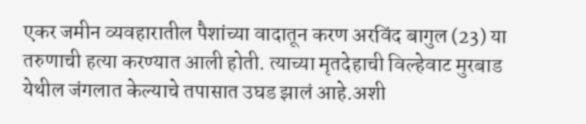एकर जमीन व्यवहारातील पैशांच्या वादातून करण अरविंद बागुल (23) या तरुणाची हत्या करण्यात आली होती. त्याच्या मृतदेहाची विल्हेवाट मुरबाड येथील जंगलात केल्याचे तपासात उघड झालं आहे.अशी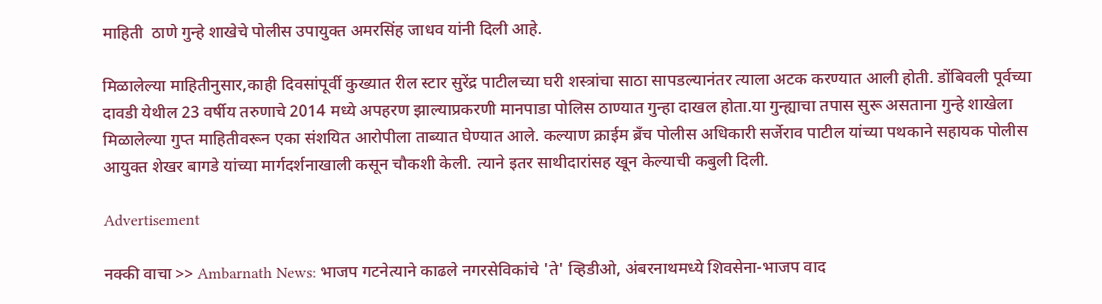माहिती  ठाणे गुन्हे शाखेचे पोलीस उपायुक्त अमरसिंह जाधव यांनी दिली आहे.

मिळालेल्या माहितीनुसार,काही दिवसांपूर्वी कुख्यात रील स्टार सुरेंद्र पाटीलच्या घरी शस्त्रांचा साठा सापडल्यानंतर त्याला अटक करण्यात आली होती. डोंबिवली पूर्वच्या दावडी येथील 23 वर्षीय तरुणाचे 2014 मध्ये अपहरण झाल्याप्रकरणी मानपाडा पोलिस ठाण्यात गुन्हा दाखल होता.या गुन्ह्याचा तपास सुरू असताना गुन्हे शाखेला मिळालेल्या गुप्त माहितीवरून एका संशयित आरोपीला ताब्यात घेण्यात आले. कल्याण क्राईम ब्रँच पोलीस अधिकारी सर्जेराव पाटील यांच्या पथकाने सहायक पोलीस आयुक्त शेखर बागडे यांच्या मार्गदर्शनाखाली कसून चौकशी केली. त्याने इतर साथीदारांसह खून केल्याची कबुली दिली.

Advertisement

नक्की वाचा >> Ambarnath News: भाजप गटनेत्याने काढले नगरसेविकांचे 'ते' व्हिडीओ, अंबरनाथमध्ये शिवसेना-भाजप वाद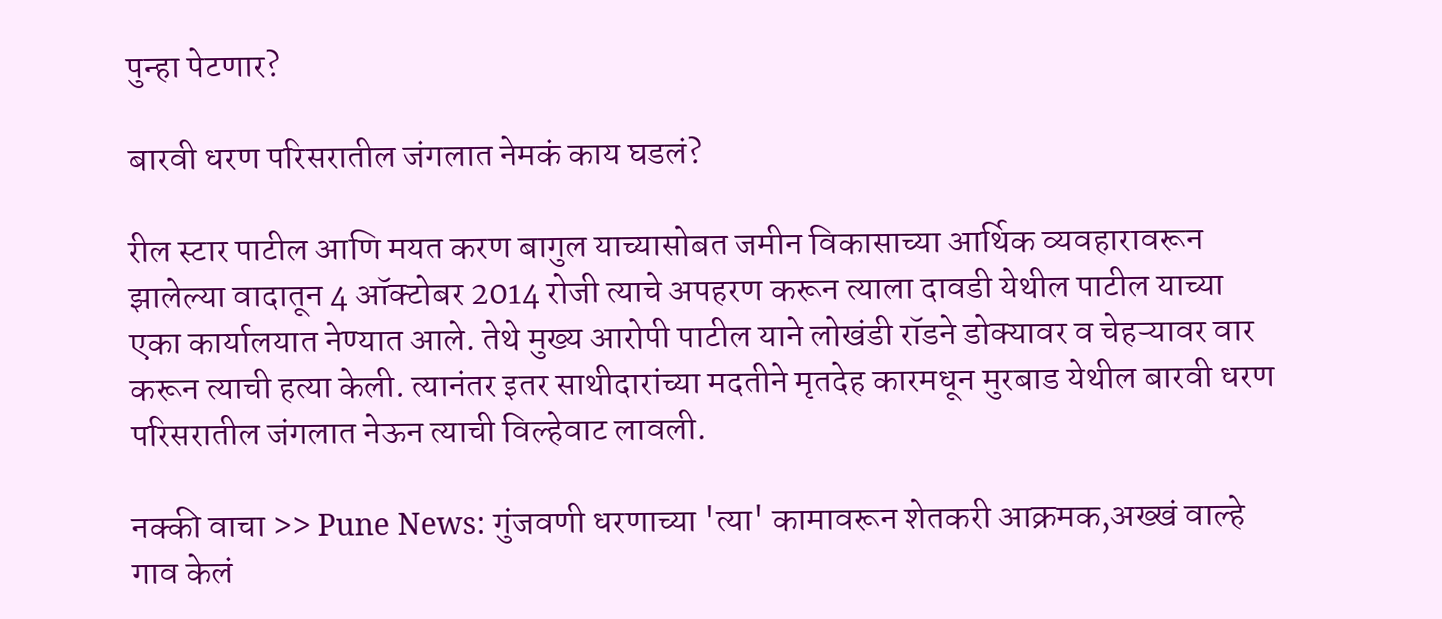पुन्हा पेटणार?

बारवी धरण परिसरातील जंगलात नेमकं काय घडलं?

रील स्टार पाटील आणि मयत करण बागुल याच्यासोबत जमीन विकासाच्या आर्थिक व्यवहारावरून झालेल्या वादातून 4 ऑक्टोबर 2014 रोजी त्याचे अपहरण करून त्याला दावडी येथील पाटील याच्या एका कार्यालयात नेण्यात आले. तेथे मुख्य आरोपी पाटील याने लोखंडी रॉडने डोक्यावर व चेहऱ्यावर वार करून त्याची हत्या केली. त्यानंतर इतर साथीदारांच्या मदतीने मृतदेह कारमधून मुरबाड येथील बारवी धरण परिसरातील जंगलात नेऊन त्याची विल्हेवाट लावली.

नक्की वाचा >> Pune News: गुंजवणी धरणाच्या 'त्या' कामावरून शेतकरी आक्रमक,अख्खं वाल्हे गाव केलं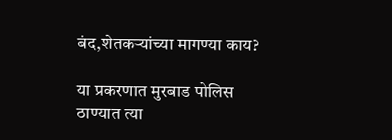बंद,शेतकऱ्यांच्या मागण्या काय?

या प्रकरणात मुरबाड पोलिस ठाण्यात त्या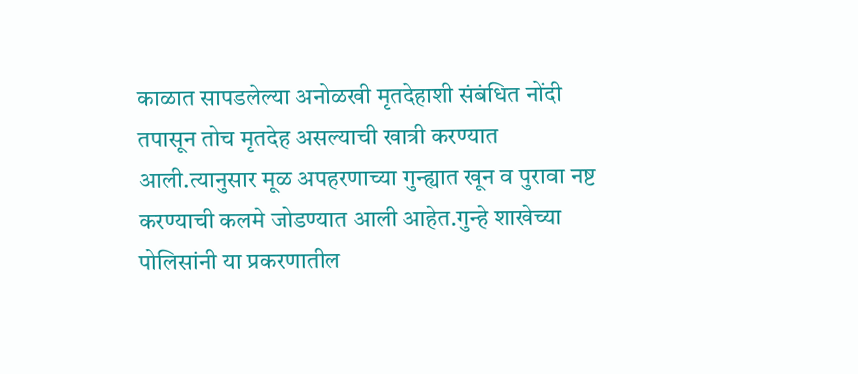काळात सापडलेल्या अनोळखी मृतदेहाशी संबंधित नोंदी तपासून तोच मृतदेह असल्याची खात्री करण्यात आली.त्यानुसार मूळ अपहरणाच्या गुन्ह्यात खून व पुरावा नष्ट करण्याची कलमे जोडण्यात आली आहेत.गुन्हे शाखेच्या पोलिसांनी या प्रकरणातील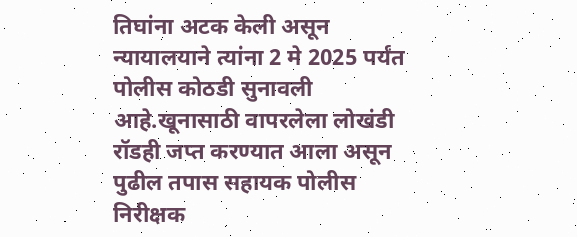तिघांना अटक केली असून न्यायालयाने त्यांना 2 मे 2025 पर्यंत पोलीस कोठडी सुनावली आहे.खूनासाठी वापरलेला लोखंडी रॉडही जप्त करण्यात आला असून पुढील तपास सहायक पोलीस निरीक्षक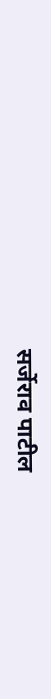सर्जेराव पाटील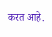करत आहे.